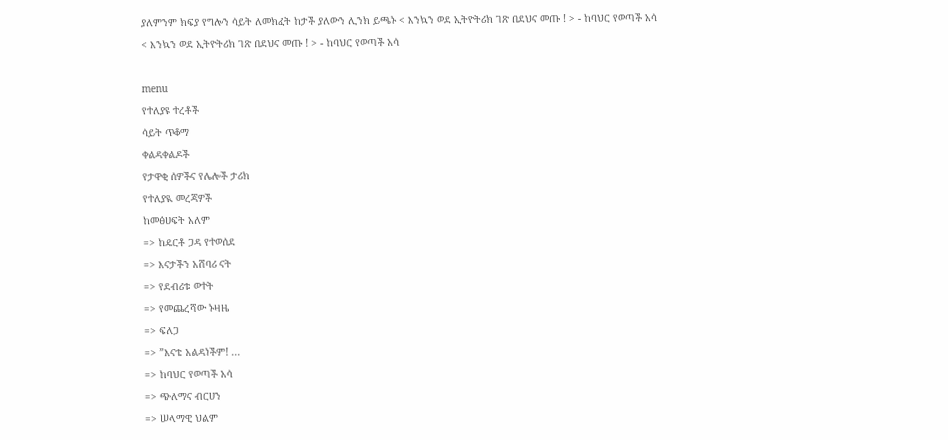ያለምንም ክፍያ የግሎን ሳይት ለመክፈት ከታች ያለውን ሊንክ ይጫኑ < እንኳን ወደ ኢትዮትሪክ ገጽ በደህና መጡ ! > - ከባህር የወጣች አሳ
< እንኳን ወደ ኢትዮትሪክ ገጽ በደህና መጡ ! > - ከባህር የወጣች አሳ

menu
የተለያዩ ተረቶች
ሳይት ጥቆማ
ቀልዳቀልዶች
የታዋቂ ሰዎችና የሌሎች ታሪክ
የተለያዪ መረጃዎች
ከመፅሀፍት አለም
=> ከዴርቶ ጋዳ የተወሰደ
=> እናታችን አሸባሪ ናት
=> የደብሪቱ ወተት
=> የመጨረሻው ኑዛዜ
=> ፍለጋ
=> ”እናቴ አልዳነችም! ...
=> ከባህር የወጣች አሳ
=> ጭለማና ብርሀን
=> ሠላማዊ ህልም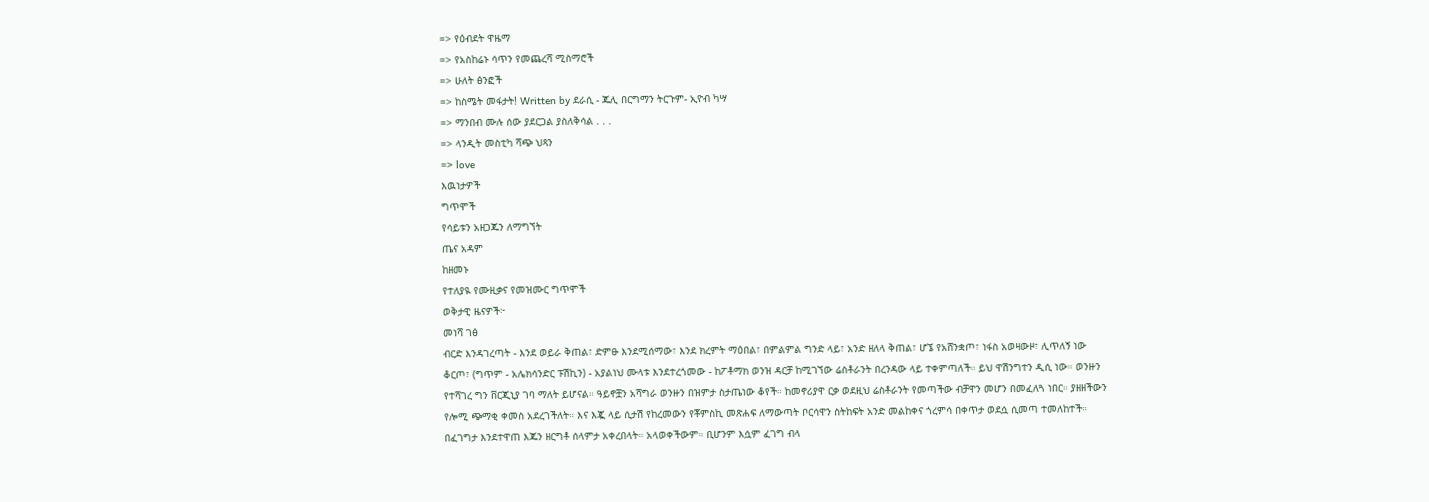=> የዕብደት ዋዜማ
=> የአስከሬኑ ሳጥን የመጨረሻ ሚስማሮች
=> ሁለት ፅንፎች
=> ከስሜት መፋታት! Written by ደራሲ - ጁሊ በርግማን ትርጉም- ኢዮብ ካሣ
=> ማንበብ ሙሉ ሰው ያደርጋል ያስለቅሳል . . .
=> ላንዲት መስቲካ ሻጭ ህጻን
=> love
እዉነታዎች
ግጥሞች
የሳይቱን አዘጋጁን ለማግኘት
ጤና አዳም
ከዘመኑ
የተለያዪ የሙዚቃና የመዝሙር ግጥሞች
ወቅታዊ ዜናዎች፦
መነሻ ገፅ
ብርድ እንዳገረጣት - እንደ ወይራ ቅጠል፣ ድምፁ እንደሚሰማው፣ እንደ ክረምት ማዕበል፣ በምልምል ግንድ ላይ፣ አንድ ዘለላ ቅጠል፣ ሆኜ የአሸንቋጦ፣ ነፋስ አወዛውዞ፣ ሊጥለኝ ነው ቆርጦ፣ (ግጥም - አሌክሳንድር ፑሽኪን) - አያልነህ ሙላቱ እንደተረጎመው - ከፖቶማክ ወንዝ ዳርቻ ከሚገኘው ሬስቶራንት በረንዳው ላይ ተቀምጣለች። ይህ ዋሽንግተን ዲሲ ነው። ወንዙን የተሻገረ ግን ቨርጂኒያ ገባ ማለት ይሆናል። ዓይኖቿን አሻግራ ወንዙን በዝምታ ስታጤነው ቆየች። ከመኖሪያዋ ርቃ ወደዚህ ሬስቶራንት የመጣችው ብቻዋን መሆን በመፈለጓ ነበር። ያዘዘችውን የሎሚ ጭማቂ ቀመስ አደረገችለት። እና እጇ ላይ ሲታሽ የከረመውን የቾምስኪ መጽሐፍ ለማውጣት ቦርሳዋን ስትከፍት አንድ መልከቀና ጎረምሳ በቀጥታ ወደሷ ሲመጣ ተመለከተች። በፈገግታ እንደተዋጠ እጁን ዘርግቶ ሰላምታ አቀረበላት። አላወቀችውም። ቢሆንም እሷም ፈገግ ብላ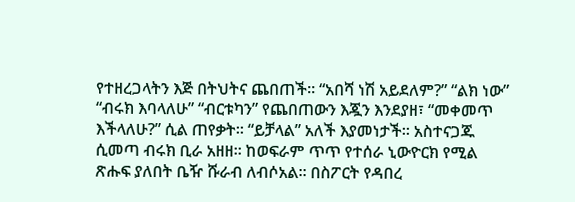የተዘረጋላትን እጅ በትህትና ጨበጠች። “አበሻ ነሽ አይደለም?” “ልክ ነው” “ብሩክ እባላለሁ” “ብርቱካን” የጨበጠውን እጇን እንደያዘ፣ “መቀመጥ እችላለሁ?” ሲል ጠየቃት። “ይቻላል” አለች እያመነታች። አስተናጋጁ ሲመጣ ብሩክ ቢራ አዘዘ። ከወፍራም ጥጥ የተሰራ ኒውዮርክ የሚል ጽሑፍ ያለበት ቤዥ ሹራብ ለብሶአል። በስፖርት የዳበረ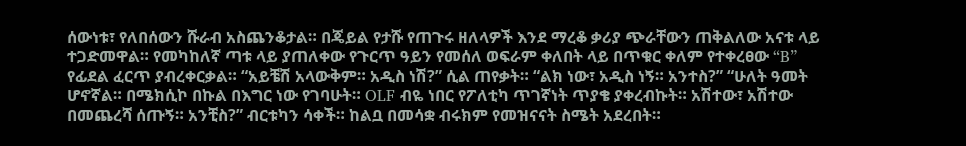ሰውነቱ፣ የለበሰውን ሹራብ አስጨንቆታል። በጄይል የታሹ የጠጉሩ ዘለላዎች እንደ ማረቆ ቃሪያ ጭራቸውን ጠቅልለው አናቱ ላይ ተጋድመዋል። የመካከለኛ ጣቱ ላይ ያጠለቀው የጉርጥ ዓይን የመሰለ ወፍራም ቀለበት ላይ በጥቁር ቀለም የተቀረፀው “B” የፊደል ፈርጥ ያብረቀርቃል። “አይቼሽ አላውቅም። አዲስ ነሽ?” ሲል ጠየቃት። “ልክ ነው፣ አዲስ ነኝ። አንተስ?” “ሁለት ዓመት ሆኖኛል። በሜክሲኮ በኩል በእግር ነው የገባሁት። OLF ብዬ ነበር የፖለቲካ ጥገኛነት ጥያቄ ያቀረብኩት። አሽተው፣ አሽተው በመጨረሻ ሰጡኝ። አንቺስ?” ብርቱካን ሳቀች። ከልቧ በመሳቋ ብሩክም የመዝናናት ስሜት አደረበት።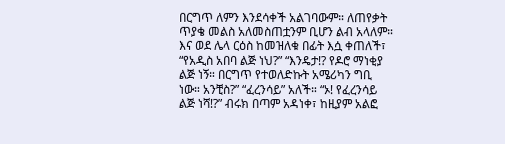በርግጥ ለምን እንደሳቀች አልገባውም። ለጠየቃት ጥያቄ መልስ አለመስጠቷንም ቢሆን ልብ አላለም። እና ወደ ሌላ ርዕስ ከመዝለቁ በፊት እሷ ቀጠለች፣ “የአዲስ አበባ ልጅ ነህ?” “እንዴታ!? የዶሮ ማነቂያ ልጅ ነኝ። በርግጥ የተወለድኩት አሜሪካን ግቢ ነው። አንቺስ?” “ፈረንሳይ” አለች። “ኦ! የፈረንሳይ ልጅ ነሻ!?” ብሩክ በጣም አዳነቀ፣ ከዚያም አልፎ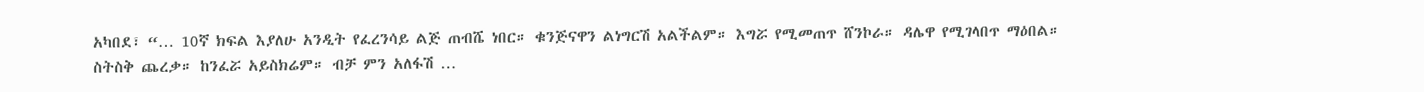አካበደ፣ “… 10ኛ ክፍል እያለሁ አንዲት የፈረንሳይ ልጅ ጠብሼ ነበር። ቁንጅናዋን ልነግርሽ አልችልም። እግሯ የሚመጠጥ ሸንኮራ። ዳሌዋ የሚገላበጥ ማዕበል። ስትስቅ ጨረቃ። ከንፈሯ አይስክሬም። ብቻ ምን አለፋሽ …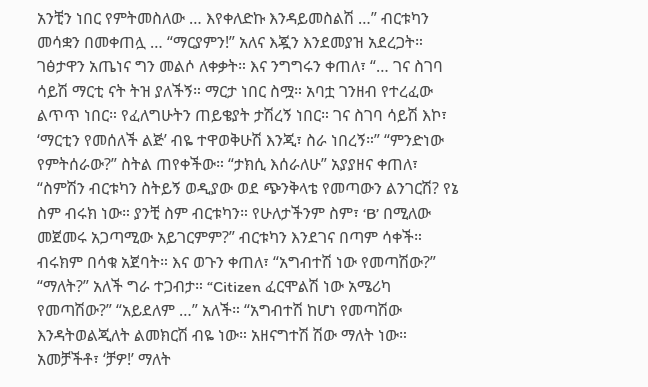አንቺን ነበር የምትመስለው … እየቀለድኩ እንዳይመስልሽ …” ብርቱካን መሳቋን በመቀጠሏ … “ማርያምን!” አለና እጇን እንደመያዝ አደረጋት። ገፅታዋን አጤነና ግን መልሶ ለቀቃት። እና ንግግሩን ቀጠለ፣ “… ገና ስገባ ሳይሽ ማርቲ ናት ትዝ ያለችኝ። ማርታ ነበር ስሟ። አባቷ ገንዘብ የተረፈው ልጥጥ ነበር። የፈለግሁትን ጠይቄያት ታሽረኝ ነበር። ገና ስገባ ሳይሽ እኮ፣ ‘ማርቲን የመሰለች ልጅ’ ብዬ ተዋወቅሁሽ እንጂ፣ ስራ ነበረኝ።” “ምንድነው የምትሰራው?” ስትል ጠየቀችው። “ታክሲ እሰራለሁ” አያያዘና ቀጠለ፣ “ስምሽን ብርቱካን ስትይኝ ወዲያው ወደ ጭንቅላቴ የመጣውን ልንገርሽ? የኔ ስም ብሩክ ነው። ያንቺ ስም ብርቱካን። የሁለታችንም ስም፣ ‘B’ በሚለው መጀመሩ አጋጣሚው አይገርምም?” ብርቱካን እንደገና በጣም ሳቀች። ብሩክም በሳቁ አጀባት። እና ወጉን ቀጠለ፣ “አግብተሽ ነው የመጣሽው?” “ማለት?” አለች ግራ ተጋብታ። “Citizen ፈርሞልሽ ነው አሜሪካ የመጣሽው?” “አይደለም …” አለች። “አግብተሽ ከሆነ የመጣሽው እንዳትወልጂለት ልመክርሽ ብዬ ነው። አዘናግተሽ ሽው ማለት ነው። አመቻችቶ፣ ‘ቻዎ!’ ማለት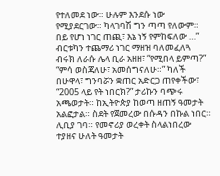የተለመደ ነው። ሁሉም እንደሱ ነው የሚያደርገው። ካላገባሽ ግን ጣጣ የለውም። በይ የሆነ ነገር ጠጪ፣ እኔ ነኝ የምከፍለው …” ብርቱካን ተጨማሪ ነገር ማዘዝ ባለመፈለጓ ብሩክ ለራሱ ሌላ ቢራ አዘዘ፣ “የሚበላ ይምጣ?” “ምሳ ወስጃለሁ፣ አመሰግናለሁ።” ካለች በሁዋላ፣ ግንባሯን ቋጠር አድርጋ ጠየቀችው፣ “2005 ላይ የት ነበርክ?” ታሪኩን ባጭሩ አጫወታት። ከኢትዮጵያ ከወጣ ዘጠኝ ዓመታት አልፎታል። ስደት የጀመረው በሱዳን በኩል ነበር። ሊቢያ ገባ። የመኖሪያ ወረቀት ስላልነበረው ተያዘና ሁለት ዓመታት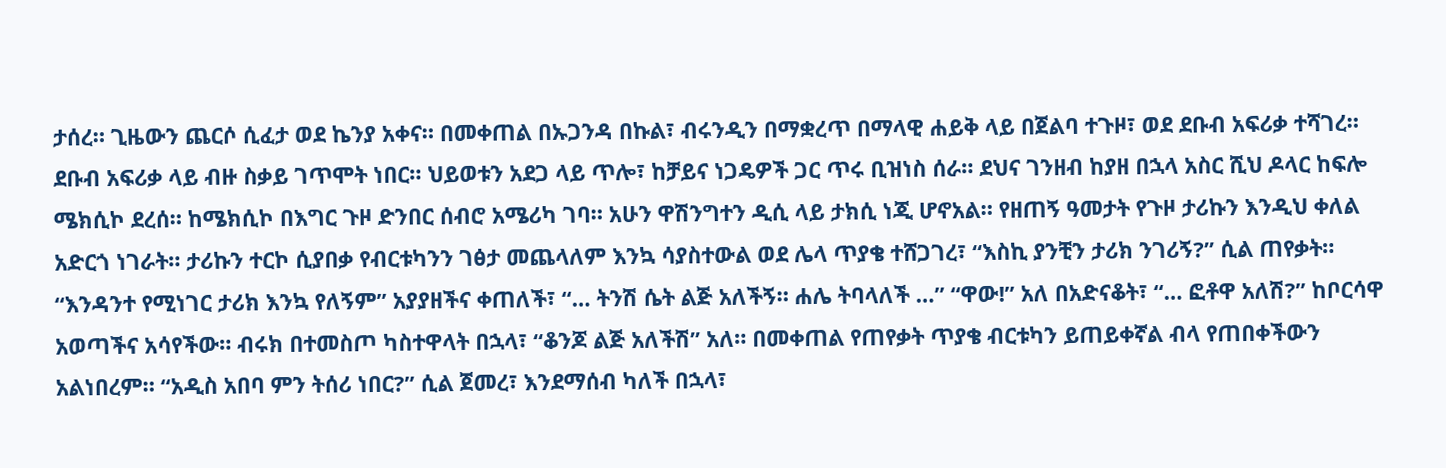ታሰረ። ጊዜውን ጨርሶ ሲፈታ ወደ ኬንያ አቀና። በመቀጠል በኡጋንዳ በኩል፣ ብሩንዲን በማቋረጥ በማላዊ ሐይቅ ላይ በጀልባ ተጉዞ፣ ወደ ደቡብ አፍሪቃ ተሻገረ። ደቡብ አፍሪቃ ላይ ብዙ ስቃይ ገጥሞት ነበር። ህይወቱን አደጋ ላይ ጥሎ፣ ከቻይና ነጋዴዎች ጋር ጥሩ ቢዝነስ ሰራ። ደህና ገንዘብ ከያዘ በኋላ አስር ሺህ ዶላር ከፍሎ ሜክሲኮ ደረሰ። ከሜክሲኮ በእግር ጉዞ ድንበር ሰብሮ አሜሪካ ገባ። አሁን ዋሽንግተን ዲሲ ላይ ታክሲ ነጂ ሆኖአል። የዘጠኝ ዓመታት የጉዞ ታሪኩን እንዲህ ቀለል አድርጎ ነገራት። ታሪኩን ተርኮ ሲያበቃ የብርቱካንን ገፅታ መጨላለም እንኳ ሳያስተውል ወደ ሌላ ጥያቄ ተሸጋገረ፣ “እስኪ ያንቺን ታሪክ ንገሪኝ?” ሲል ጠየቃት። “እንዳንተ የሚነገር ታሪክ እንኳ የለኝም” አያያዘችና ቀጠለች፣ “… ትንሽ ሴት ልጅ አለችኝ። ሐሌ ትባላለች …” “ዋው!” አለ በአድናቆት፣ “… ፎቶዋ አለሽ?” ከቦርሳዋ አወጣችና አሳየችው። ብሩክ በተመስጦ ካስተዋላት በኋላ፣ “ቆንጆ ልጅ አለችሽ” አለ። በመቀጠል የጠየቃት ጥያቄ ብርቱካን ይጠይቀኛል ብላ የጠበቀችውን አልነበረም። “አዲስ አበባ ምን ትሰሪ ነበር?” ሲል ጀመረ፣ እንደማሰብ ካለች በኋላ፣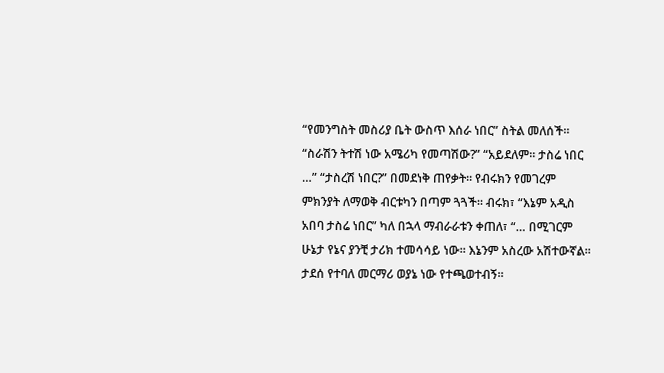“የመንግስት መስሪያ ቤት ውስጥ እሰራ ነበር” ስትል መለሰች። “ስራሽን ትተሽ ነው አሜሪካ የመጣሽው?” “አይደለም። ታስሬ ነበር …” “ታስረሽ ነበር?” በመደነቅ ጠየቃት። የብሩክን የመገረም ምክንያት ለማወቅ ብርቱካን በጣም ጓጓች። ብሩክ፣ “እኔም አዲስ አበባ ታስሬ ነበር” ካለ በኋላ ማብራራቱን ቀጠለ፣ “… በሚገርም ሁኔታ የኔና ያንቺ ታሪክ ተመሳሳይ ነው። እኔንም አስረው አሽተውኛል። ታደሰ የተባለ መርማሪ ወያኔ ነው የተጫወተብኝ።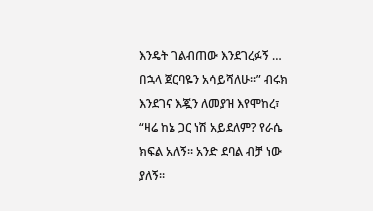እንዴት ገልብጠው እንደገረፉኝ … በኋላ ጀርባዬን አሳይሻለሁ።” ብሩክ እንደገና እጇን ለመያዝ እየሞከረ፣ “ዛሬ ከኔ ጋር ነሽ አይደለም? የራሴ ክፍል አለኝ። አንድ ደባል ብቻ ነው ያለኝ።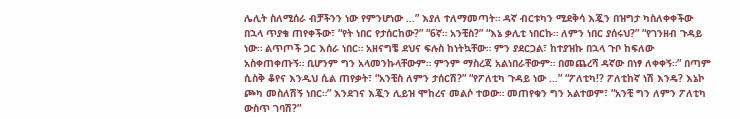ሌሊት ስለሚሰራ ብቻችንን ነው የምንሆነው …” እያለ ተለማመጣት። ዳኛ ብርቱካን ሚደቅሳ እጇን በዝግታ ካስለቀቀችው በኋላ ጥያቄ ጠየቀችው፣ “የት ነበር የታሰርከው?” “6ኛ። አንቺስ?” “እኔ ቃሊቲ ነበርኩ። ለምን ነበር ያሰሩህ?” “የገንዘብ ጉዳይ ነው። ልጥጦች ጋር እሰራ ነበር። አዘናግቼ ደህና ፍሉስ ከነትኳቸው። ምን ያደርጋል፣ ከተያዝኩ በኋላ ጉቦ ከፍለው አስቀጠቀጡኝ። ቢሆንም ግን አላመንኩላቸውም። ምንም ማስረጃ አልነበራቸውም። በመጨረሻ ዳኛው በነፃ ለቀቀኝ።” በጣም ሲስቅ ቆየና እንዲህ ሲል ጠየቃት፣ “አንቺስ ለምን ታሰርሽ?” “የፖለቲካ ጉዳይ ነው …” “ፖለቲካ!? ፖለቲከኛ ነሽ እንዴ? እኔኮ ጮካ መስለሽኝ ነበር።” እንደገና እጇን ሊይዝ ሞከረና መልሶ ተወው። መጠየቁን ግን አልተወም፣ “አንቺ ግን ለምን ፖለቲካ ውስጥ ገባሽ?”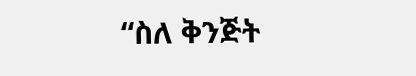“ስለ ቅንጅት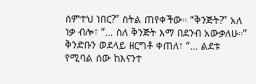ሰምተህ ነበር?” ስትል ጠየቀችው። “ቅንጅት?” አለ ነቃ ብሎ፣ “… ስለ ቅንጅት እማ በደንብ አውቃለሁ።” ቅንድቡን ወደላይ ዘርግቶ ቀጠለ፣ “… ልደቱ የሚባል ሰው ከእናንተ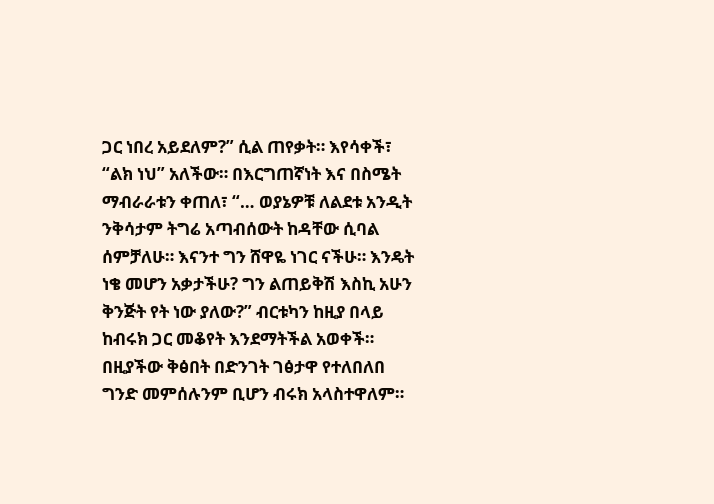ጋር ነበረ አይደለም?” ሲል ጠየቃት። እየሳቀች፣ “ልክ ነህ” አለችው። በእርግጠኛነት እና በስሜት ማብራራቱን ቀጠለ፣ “… ወያኔዎቹ ለልደቱ አንዲት ንቅሳታም ትግሬ አጣብሰውት ከዳቸው ሲባል ሰምቻለሁ። እናንተ ግን ሸዋዬ ነገር ናችሁ። እንዴት ነቄ መሆን አቃታችሁ? ግን ልጠይቅሽ እስኪ አሁን ቅንጅት የት ነው ያለው?” ብርቱካን ከዚያ በላይ ከብሩክ ጋር መቆየት እንደማትችል አወቀች። በዚያችው ቅፅበት በድንገት ገፅታዋ የተለበለበ ግንድ መምሰሉንም ቢሆን ብሩክ አላስተዋለም።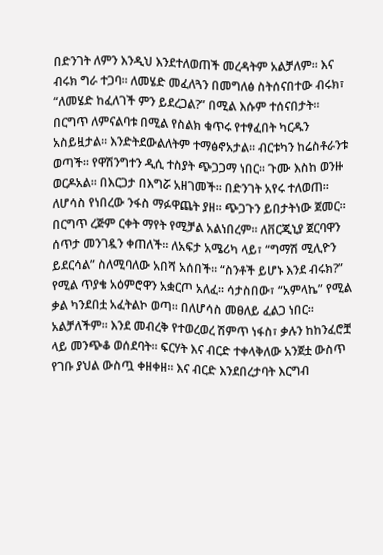በድንገት ለምን እንዲህ እንደተለወጠች መረዳትም አልቻለም። እና ብሩክ ግራ ተጋባ። ለመሄድ መፈለጓን በመግለፅ ስትሰናበተው ብሩክ፣ “ለመሄድ ከፈለገች ምን ይደረጋል?” በሚል እሱም ተሰናበታት። በርግጥ ለምናልባቱ በሚል የስልክ ቁጥሩ የተፃፈበት ካርዱን አስይዟታል። እንድትደውልለትም ተማፅኖአታል። ብርቱካን ከሬስቶራንቱ ወጣች። የዋሽንግተን ዲሲ ተስያት ጭጋጋማ ነበር። ጉሙ እስከ ወንዙ ወርዶአል። በእርጋታ በእግሯ አዘገመች። በድንገት አየሩ ተለወጠ። ለሆሳስ የነበረው ንፋስ ማፉዋጨት ያዘ። ጭጋጉን ይበታትነው ጀመር። በርግጥ ረጅም ርቀት ማየት የሚቻል አልነበረም። ለቨርጂኒያ ጀርባዋን ሰጥታ መንገዷን ቀጠለች። ለአፍታ አሜሪካ ላይ፣ “ግማሽ ሚሊዮን ይደርሳል” ስለሚባለው አበሻ አሰበች። “ስንቶች ይሆኑ እንደ ብሩክ?” የሚል ጥያቄ አዕምሮዋን አቋርጦ አለፈ። ሳታስበው፣ “አምላኬ” የሚል ቃል ካንደበቷ አፈትልኮ ወጣ። በለሆሳስ መፀለይ ፈልጋ ነበር። አልቻለችም። እንደ መብረቅ የተወረወረ ሽምጥ ነፋስ፣ ቃሉን ከከንፈሮቿ ላይ መንጭቆ ወሰደባት። ፍርሃት እና ብርድ ተቀላቅለው አንጀቷ ውስጥ የገቡ ያህል ውስጧ ቀዘቀዘ። እና ብርድ እንደበረታባት እርግብ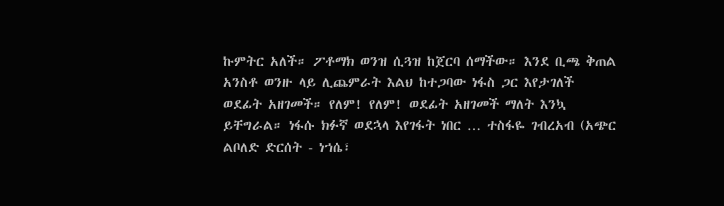ኩምትር አለች። ፖቶማክ ወንዝ ሲጓዝ ከጀርባ ሰማችው። እንደ ቢጫ ቅጠል አንስቶ ወንዙ ላይ ሊጨምራት እልህ ከተጋባው ነፋስ ጋር እየታገለች ወደፊት አዘገመች። የለም! የለም! ወደፊት አዘገመች ማለት እንኳ ይቸግራል። ነፋሱ ክፉኛ ወደኋላ እየገፋት ነበር … ተስፋዬ ገብረአብ (አጭር ልቦለድ ድርሰት - ነኀሴ፣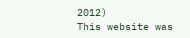2012)
This website was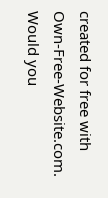created for free with Own-Free-Website.com. Would you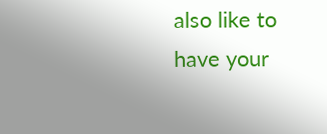also like to have your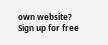own website?
Sign up for free